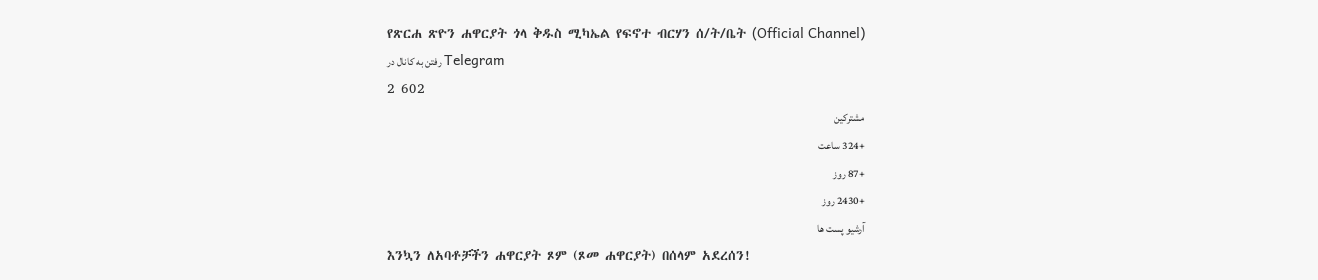የጽርሐ ጽዮን ሐዋርያት ጎላ ቅዱስ ሚካኤል የፍኖተ ብርሃን ሰ/ት/ቤት (Official Channel)
رفتن به کانال در Telegram
2 602
مشترکین
+324 ساعت
+87 روز
+2430 روز
آرشیو پست ها
እንኳን ለአባቶቻችን ሐዋርያት ጾም (ጾመ ሐዋርያት) በሰላም አደረሰን!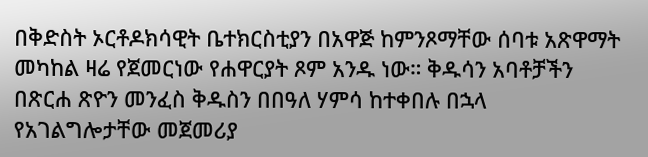በቅድስት ኦርቶዶክሳዊት ቤተክርስቲያን በአዋጅ ከምንጾማቸው ሰባቱ አጽዋማት መካከል ዛሬ የጀመርነው የሐዋርያት ጾም አንዱ ነው። ቅዱሳን አባቶቻችን በጽርሐ ጽዮን መንፈስ ቅዱስን በበዓለ ሃምሳ ከተቀበሉ በኋላ የአገልግሎታቸው መጀመሪያ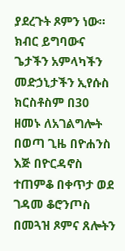ያደረጉት ጾምን ነው። ክብር ይግባውና ጌታችን አምላካችን መድኃኒታችን ኢየሱስ ክርስቶስም በ30 ዘመኑ ለአገልግሎት በወጣ ጊዜ በዮሐንስ እጅ በዮርዳኖስ ተጠምቆ በቀጥታ ወደ ገዳመ ቆሮንጦስ በመጓዝ ጾምና ጸሎትን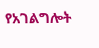የአገልግሎት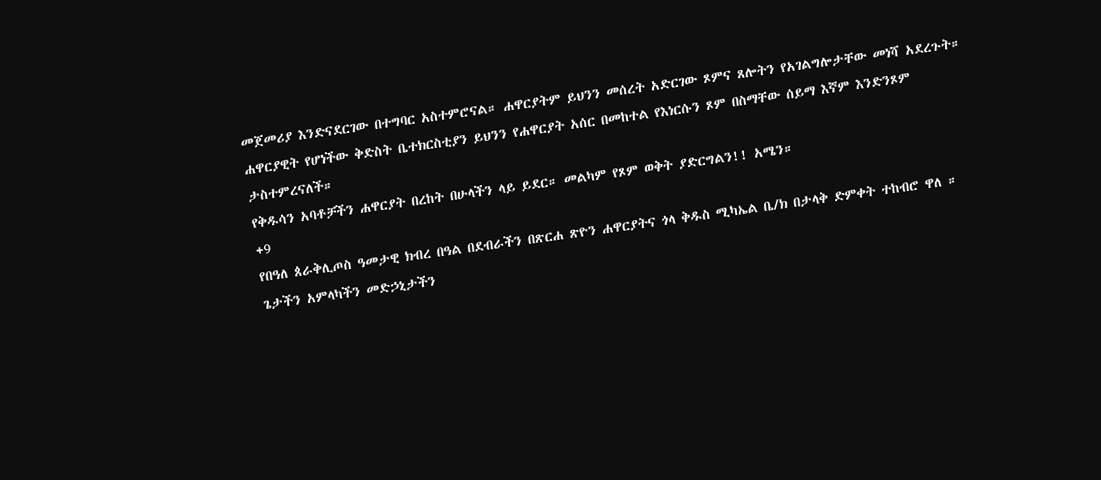መጀመሪያ እንድናደርገው በተግባር አስተምሮናል። ሐዋርያትም ይህንን መሰረት አድርገው ጾምና ጸሎትን የአገልግሎታቸው መነሻ አደረጉት።
ሐዋርያዊት የሆነችው ቅድስት ቤተክርስቲያን ይህንን የሐዋርያት አሰር በመከተል የእነርሱን ጾም በስማቸው ሰይማ እኛም እንድንጾም ታስተምረናለች።
የቅዱሳን አባቶቻችን ሐዋርያት በረከት በሁላችን ላይ ይደር። መልካም የጾም ወቅት ያድርግልን!! አሜን።
+9
የበዓለ ጰራቅሊጦስ ዓመታዊ ክብረ በዓል በደብራችን በጽርሐ ጽዮን ሐዋርያትና ጎላ ቅዱስ ሚካኤል ቤ/ክ በታላቅ ድምቀት ተከብሮ ዋለ ።
ጌታችን አምላካችን መድኃኒታችን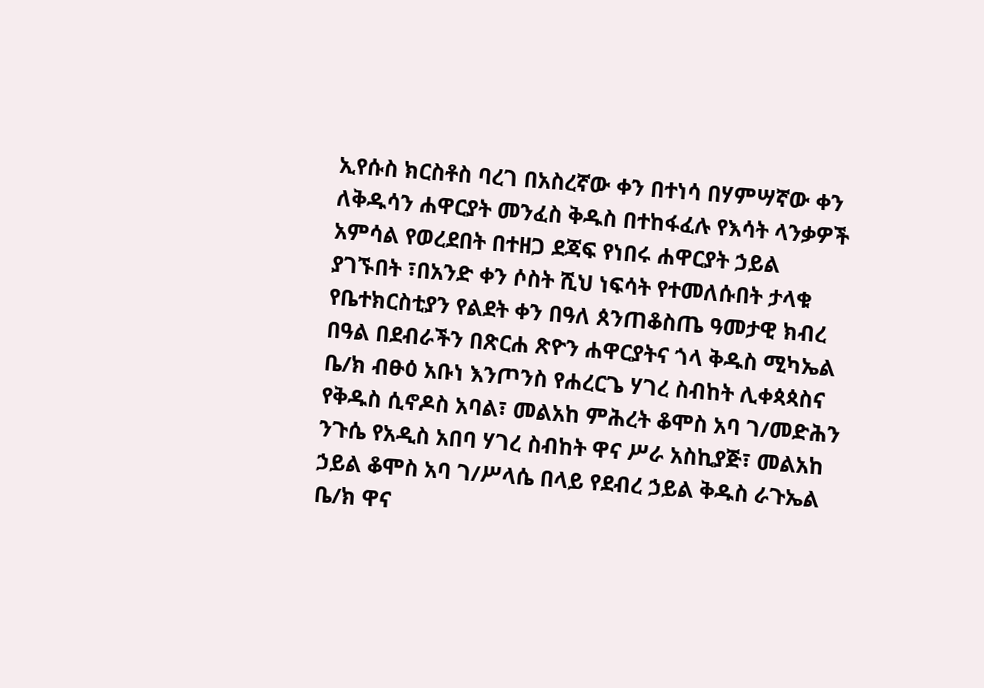ኢየሱስ ክርስቶስ ባረገ በአስረኛው ቀን በተነሳ በሃምሣኛው ቀን ለቅዱሳን ሐዋርያት መንፈስ ቅዱስ በተከፋፈሉ የእሳት ላንቃዎች አምሳል የወረደበት በተዘጋ ደጃፍ የነበሩ ሐዋርያት ኃይል ያገኙበት ፣በአንድ ቀን ሶስት ሺህ ነፍሳት የተመለሱበት ታላቁ የቤተክርስቲያን የልደት ቀን በዓለ ጰንጠቆስጤ ዓመታዊ ክብረ በዓል በደብራችን በጽርሐ ጽዮን ሐዋርያትና ጎላ ቅዱስ ሚካኤል ቤ/ክ ብፁዕ አቡነ እንጦንስ የሐረርጌ ሃገረ ስብከት ሊቀጳጳስና የቅዱስ ሲኖዶስ አባል፣ መልአከ ምሕረት ቆሞስ አባ ገ/መድሕን ንጉሴ የአዲስ አበባ ሃገረ ስብከት ዋና ሥራ አስኪያጅ፣ መልአከ ኃይል ቆሞስ አባ ገ/ሥላሴ በላይ የደብረ ኃይል ቅዱስ ራጉኤል ቤ/ክ ዋና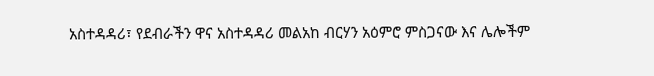አስተዳዳሪ፣ የደብራችን ዋና አስተዳዳሪ መልአከ ብርሃን አዕምሮ ምስጋናው እና ሌሎችም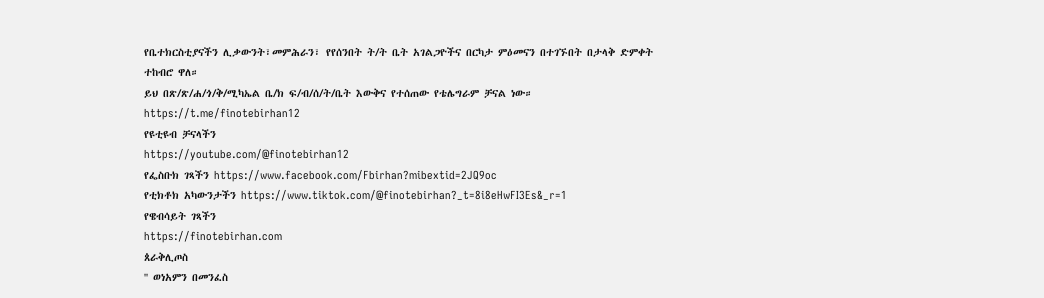የቤተክርስቲያናችን ሊቃውንት፣መምሕራን፣ የየሰንበት ት/ት ቤት አገልጋዮችና በርካታ ምዕመናን በተገኙበት በታላቅ ድምቀት ተከብሮ ዋለ።
ይህ በጽ/ጽ/ሐ/ጎ/ቅ/ሚካኤል ቤ/ክ ፍ/ብ/ሰ/ት/ቤት እውቅና የተሰጠው የቴሌግራም ቻናል ነው።
https://t.me/finotebirhan12
የዩቲዩብ ቻናላችን
https://youtube.com/@finotebirhan12
የፌስቡክ ገጻችን https://www.facebook.com/Fbirhan?mibextid=2JQ9oc
የቲክቶክ አካውንታችን https://www.tiktok.com/@finotebirhan?_t=8i8eHwFI3Es&_r=1
የዌብሳይት ገጻችን
https://finotebirhan.com
ጰራቅሊጦስ
'' ወነአምን በመንፈስ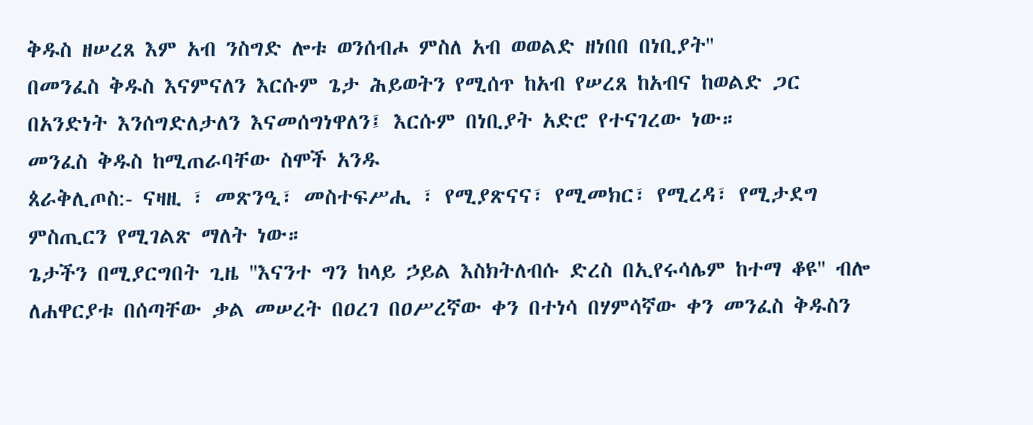ቅዱስ ዘሠረጸ እም አብ ንስግድ ሎቱ ወንሰብሖ ምስለ አብ ወወልድ ዘነበበ በነቢያት''
በመንፈስ ቅዱስ እናምናለን እርሱም ጌታ ሕይወትን የሚሰጥ ከአብ የሠረጸ ከአብና ከወልድ ጋር በአንድነት እንሰግድለታለን እናመሰግነዋለን፤ እርሱም በነቢያት አድሮ የተናገረው ነው።
መንፈስ ቅዱስ ከሚጠራባቸው ስሞች አንዱ
ጰራቅሊጦስ:- ናዛዚ ፣ መጽንዒ፣ መስተፍሥሒ ፣ የሚያጽናና፣ የሚመክር፣ የሚረዳ፣ የሚታደግ ምስጢርን የሚገልጽ ማለት ነው።
ጌታችን በሚያርግበት ጊዜ ''እናንተ ግን ከላይ ኃይል እስክትለብሱ ድረስ በኢየሩሳሌም ከተማ ቆዩ'' ብሎ ለሐዋርያቱ በሰጣቸው ቃል መሠረት በዐረገ በዐሥረኛው ቀን በተነሳ በሃምሳኛው ቀን መንፈስ ቅዱስን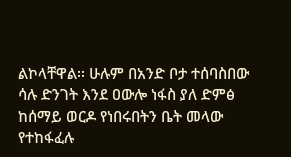ልኮላቸዋል፡፡ ሁሉም በአንድ ቦታ ተሰባስበው ሳሉ ድንገት እንደ ዐውሎ ነፋስ ያለ ድምፅ ከሰማይ ወርዶ የነበሩበትን ቤት መላው የተከፋፈሉ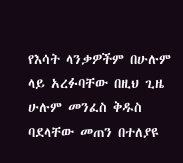የእሳት ላንቃዎችም በሁሉም ላይ አረፉባቸው በዚህ ጊዜ ሁሉም መንፈስ ቅዱስ ባደላቸው መጠን በተለያዩ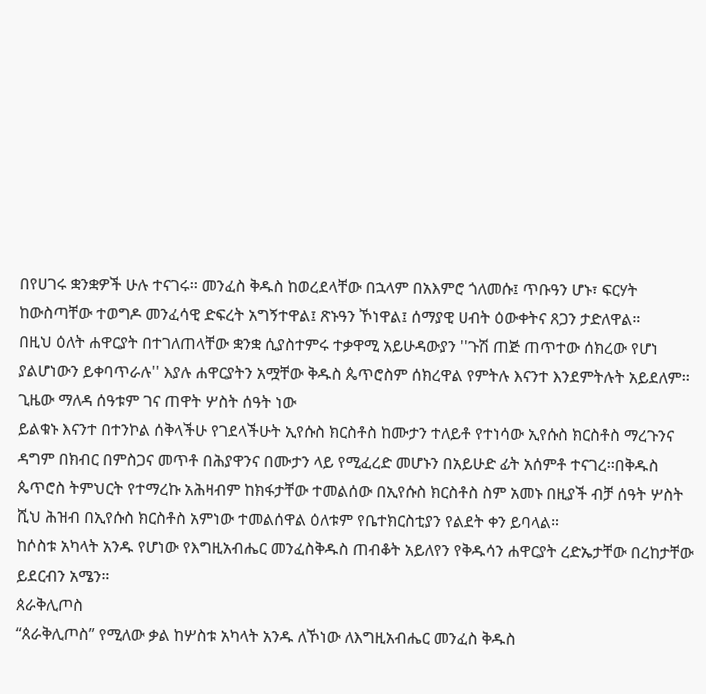በየሀገሩ ቋንቋዎች ሁሉ ተናገሩ፡፡ መንፈስ ቅዱስ ከወረደላቸው በኋላም በአእምሮ ጎለመሱ፤ ጥቡዓን ሆኑ፣ ፍርሃት ከውስጣቸው ተወግዶ መንፈሳዊ ድፍረት አግኝተዋል፤ ጽኑዓን ኾነዋል፤ ሰማያዊ ሀብት ዕውቀትና ጸጋን ታድለዋል።
በዚህ ዕለት ሐዋርያት በተገለጠላቸው ቋንቋ ሲያስተምሩ ተቃዋሚ አይሁዳውያን ''ጉሽ ጠጅ ጠጥተው ሰክረው የሆነ ያልሆነውን ይቀባጥራሉ'' እያሉ ሐዋርያትን አሟቸው ቅዱስ ጴጥሮስም ሰክረዋል የምትሉ እናንተ እንደምትሉት አይደለም፡፡ ጊዜው ማለዳ ሰዓቱም ገና ጠዋት ሦስት ሰዓት ነው
ይልቁኑ እናንተ በተንኮል ሰቅላችሁ የገደላችሁት ኢየሱስ ክርስቶስ ከሙታን ተለይቶ የተነሳው ኢየሱስ ክርስቶስ ማረጉንና ዳግም በክብር በምስጋና መጥቶ በሕያዋንና በሙታን ላይ የሚፈረድ መሆኑን በአይሁድ ፊት አሰምቶ ተናገረ፡፡በቅዱስ ጴጥሮስ ትምህርት የተማረኩ አሕዛብም ከክፋታቸው ተመልሰው በኢየሱስ ክርስቶስ ስም አመኑ በዚያች ብቻ ሰዓት ሦስት ሺህ ሕዝብ በኢየሱስ ክርስቶስ አምነው ተመልሰዋል ዕለቱም የቤተክርስቲያን የልደት ቀን ይባላል።
ከሶስቱ አካላት አንዱ የሆነው የእግዚአብሔር መንፈስቅዱስ ጠብቆት አይለየን የቅዱሳን ሐዋርያት ረድኤታቸው በረከታቸው ይደርብን አሜን።
ጰራቅሊጦስ
“ጰራቅሊጦስ” የሚለው ቃል ከሦስቱ አካላት አንዱ ለኾነው ለእግዚአብሔር መንፈስ ቅዱስ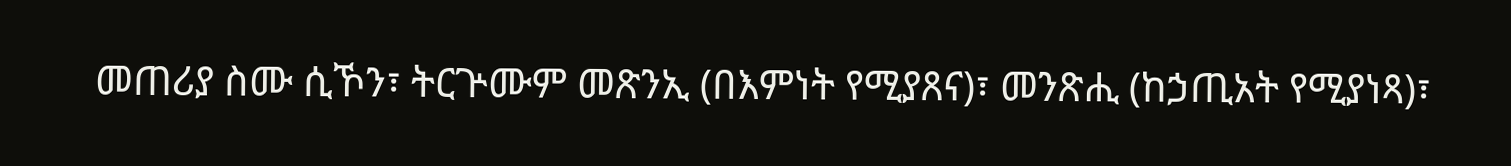መጠሪያ ስሙ ሲኾን፣ ትርጕሙም መጽንኢ (በእምነት የሚያጸና)፣ መንጽሒ (ከኃጢአት የሚያነጻ)፣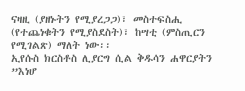ናዛዚ (ያዘኑትን የሚያረጋጋ)፣ መስተፍስሒ (የተጨነቁትን የሚያስደስት)፣ ከሣቲ (ምስጢርን የሚገልጽ) ማለት ነው፡፡
ኢየሱስ ክርስቶስ ሊያርግ ሲል ቅዱሳን ሐዋርያትን ”እነሆ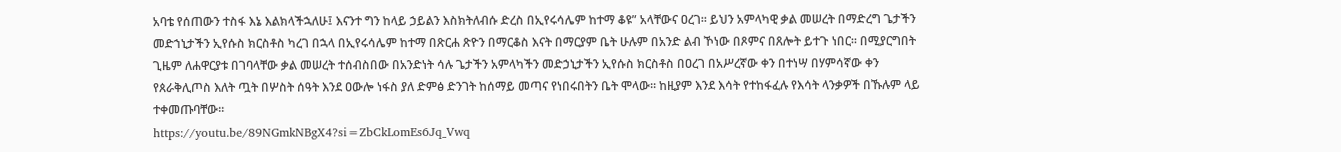አባቴ የሰጠውን ተስፋ እኔ እልክላችኋለሁ፤ እናንተ ግን ከላይ ኃይልን እስክትለብሱ ድረስ በኢየሩሳሌም ከተማ ቆዩ” አላቸውና ዐረገ፡፡ ይህን አምላካዊ ቃል መሠረት በማድረግ ጌታችን መድኀኒታችን ኢየሱስ ክርስቶስ ካረገ በኋላ በኢየሩሳሌም ከተማ በጽርሐ ጽዮን በማርቆስ እናት በማርያም ቤት ሁሉም በአንድ ልብ ኾነው በጾምና በጸሎት ይተጉ ነበር፡፡ በሚያርግበት ጊዜም ለሐዋርያቱ በገባላቸው ቃል መሠረት ተሰብስበው በአንድነት ሳሉ ጌታችን አምላካችን መድኃኒታችን ኢየሱስ ክርስቶስ በዐረገ በአሥረኛው ቀን በተነሣ በሃምሳኛው ቀን የጰራቅሊጦስ እለት ጧት በሦስት ሰዓት እንደ ዐውሎ ነፋስ ያለ ድምፅ ድንገት ከሰማይ መጣና የነበሩበትን ቤት ሞላው፡፡ ከዚያም እንደ እሳት የተከፋፈሉ የእሳት ላንቃዎች በኹሉም ላይ ተቀመጡባቸው፡፡
https://youtu.be/89NGmkNBgX4?si=ZbCkLomEs6Jq_Vwq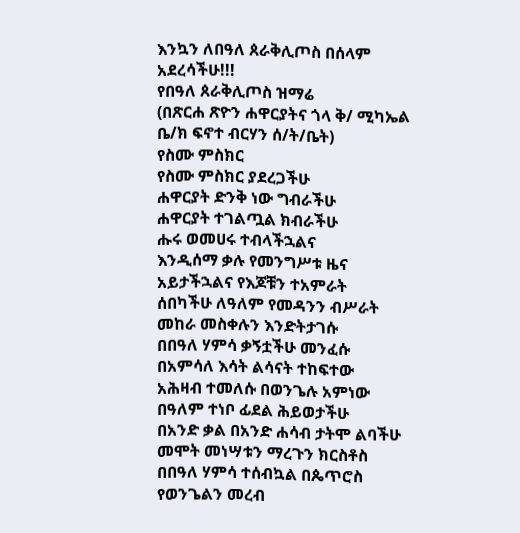እንኳን ለበዓለ ጰራቅሊጦስ በሰላም አደረሳችሁ!!!
የበዓለ ጰራቅሊጦስ ዝማሬ
(በጽርሐ ጽዮን ሐዋርያትና ጎላ ቅ/ ሚካኤል ቤ/ክ ፍኖተ ብርሃን ሰ/ት/ቤት)
የስሙ ምስክር
የስሙ ምስክር ያደረጋችሁ
ሐዋርያት ድንቅ ነው ግብራችሁ
ሐዋርያት ተገልጧል ክብራችሁ
ሑሩ ወመሀሩ ተብላችኋልና
እንዲሰማ ቃሉ የመንግሥቱ ዜና
አይታችኋልና የእጆቹን ተአምራት
ሰበካችሁ ለዓለም የመዳንን ብሥራት
መከራ መስቀሉን እንድትታገሱ
በበዓለ ሃምሳ ቃኝቷችሁ መንፈሱ
በአምሳለ እሳት ልሳናት ተከፍተው
አሕዛብ ተመለሱ በወንጌሉ አምነው
በዓለም ተነቦ ፊደል ሕይወታችሁ
በአንድ ቃል በአንድ ሐሳብ ታትሞ ልባችሁ
መሞት መነሣቱን ማረጉን ክርስቶስ
በበዓለ ሃምሳ ተሰብኳል በጴጥሮስ
የወንጌልን መረብ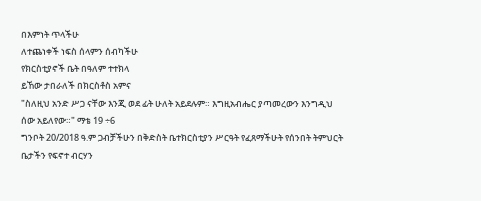በእምነት ጥላችሁ
ለተጨነቀች ነፍስ ሰላምን ሰብካችሁ
የክርስቲያኖች ቤት በዓለም ተተክላ
ይኸው ታበራለች በክርስቶስ አምና
"ስለዚህ አንድ ሥጋ ናቸው እንጂ ወደ ፊት ሁለት አይደሉም። እግዚአብሔር ያጣመረውን እንግዲህ ሰው አይለየው።" ማቴ 19 ÷6
ግንቦት 20/2018 ዓ.ም ጋብቻችሁን በቅድስት ቤተክርስቲያን ሥርዓት የፈጸማችሁት የሰንበት ትምህርት ቤታችን የፍኖተ ብርሃን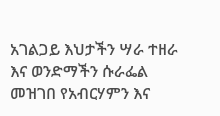አገልጋይ እህታችን ሣራ ተዘራ እና ወንድማችን ሱራፌል መዝገበ የአብርሃምን እና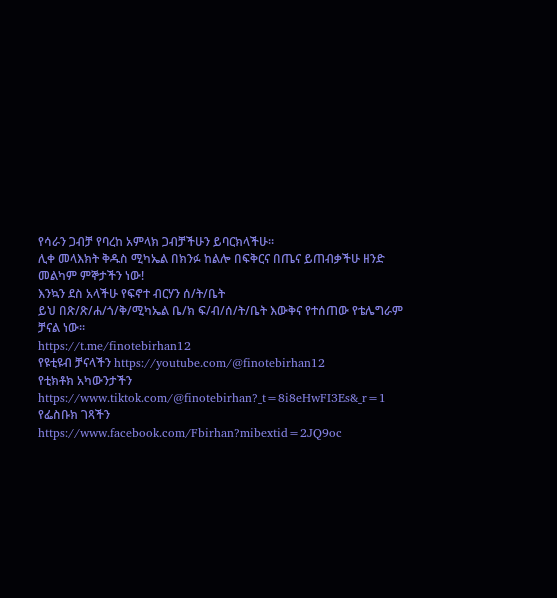የሳራን ጋብቻ የባረከ አምላክ ጋብቻችሁን ይባርክላችሁ።
ሊቀ መላእክት ቅዱስ ሚካኤል በክንፉ ከልሎ በፍቅርና በጤና ይጠብቃችሁ ዘንድ መልካም ምኞታችን ነው!
እንኳን ደስ አላችሁ የፍኖተ ብርሃን ሰ/ት/ቤት
ይህ በጽ/ጽ/ሐ/ጎ/ቅ/ሚካኤል ቤ/ክ ፍ/ብ/ሰ/ት/ቤት እውቅና የተሰጠው የቴሌግራም ቻናል ነው።
https://t.me/finotebirhan12
የዩቲዩብ ቻናላችን https://youtube.com/@finotebirhan12
የቲክቶክ አካውንታችን https://www.tiktok.com/@finotebirhan?_t=8i8eHwFI3Es&_r=1
የፌስቡክ ገጻችን
https://www.facebook.com/Fbirhan?mibextid=2JQ9oc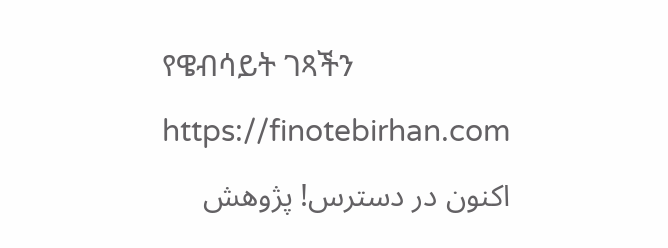የዌብሳይት ገጻችን https://finotebirhan.com
اکنون در دسترس! پژوهش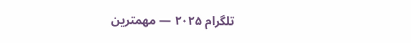تلگرام ۲۰۲۵ — مهمترین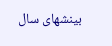بینشهای سال